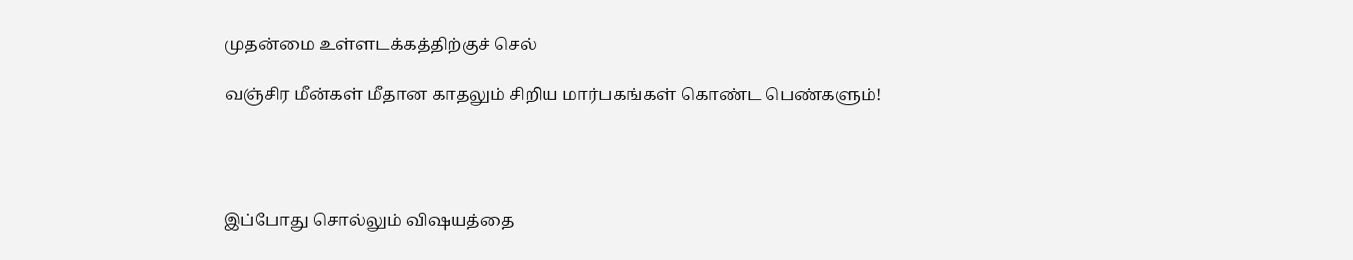முதன்மை உள்ளடக்கத்திற்குச் செல்

வஞ்சிர மீன்கள் மீதான காதலும் சிறிய மார்பகங்கள் கொண்ட பெண்களும்!




இப்போது சொல்லும் விஷயத்தை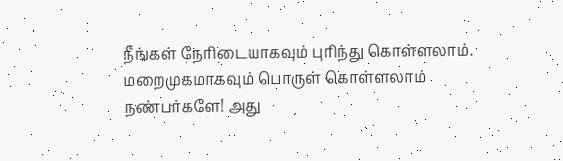நீங்கள் நேரிடையாகவும் புரிந்து கொள்ளலாம். மறைமுகமாகவும் பொருள் கொள்ளலாம் நண்பர்களே! அது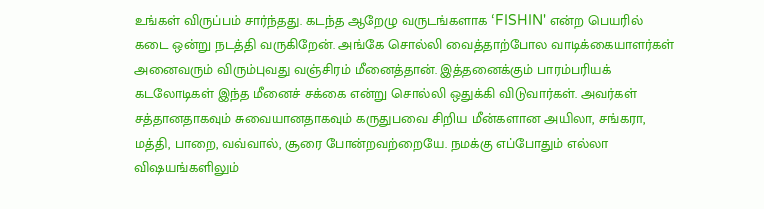உங்கள் விருப்பம் சார்ந்தது. கடந்த ஆறேழு வருடங்களாக ‘FISHIN' என்ற பெயரில் கடை ஒன்று நடத்தி வருகிறேன். அங்கே சொல்லி வைத்தாற்போல வாடிக்கையாளர்கள் அனைவரும் விரும்புவது வஞ்சிரம் மீனைத்தான். இத்தனைக்கும் பாரம்பரியக் கடலோடிகள் இந்த மீனைச் சக்கை என்று சொல்லி ஒதுக்கி விடுவார்கள். அவர்கள் சத்தானதாகவும் சுவையானதாகவும் கருதுபவை சிறிய மீன்களான அயிலா, சங்கரா, மத்தி, பாறை, வவ்வால், சூரை போன்றவற்றையே. நமக்கு எப்போதும் எல்லா விஷயங்களிலும்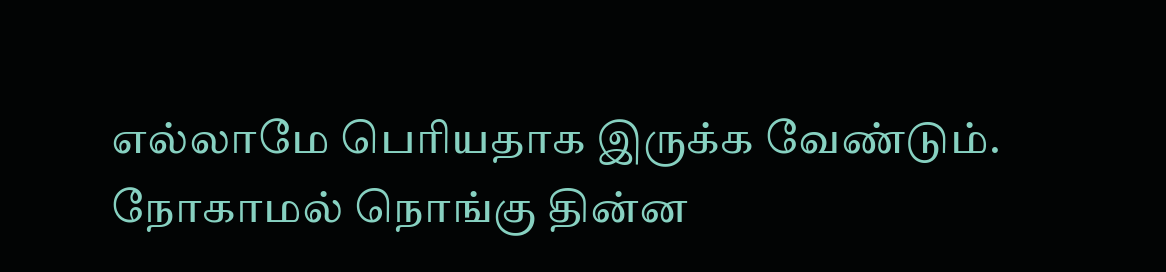எல்லாமே பெரியதாக இருக்க வேண்டும். நோகாமல் நொங்கு தின்ன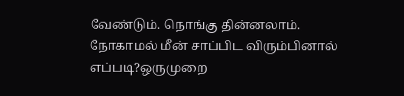வேண்டும். நொங்கு தின்னலாம். நோகாமல் மீன் சாப்பிட விரும்பினால் எப்படி?ஒருமுறை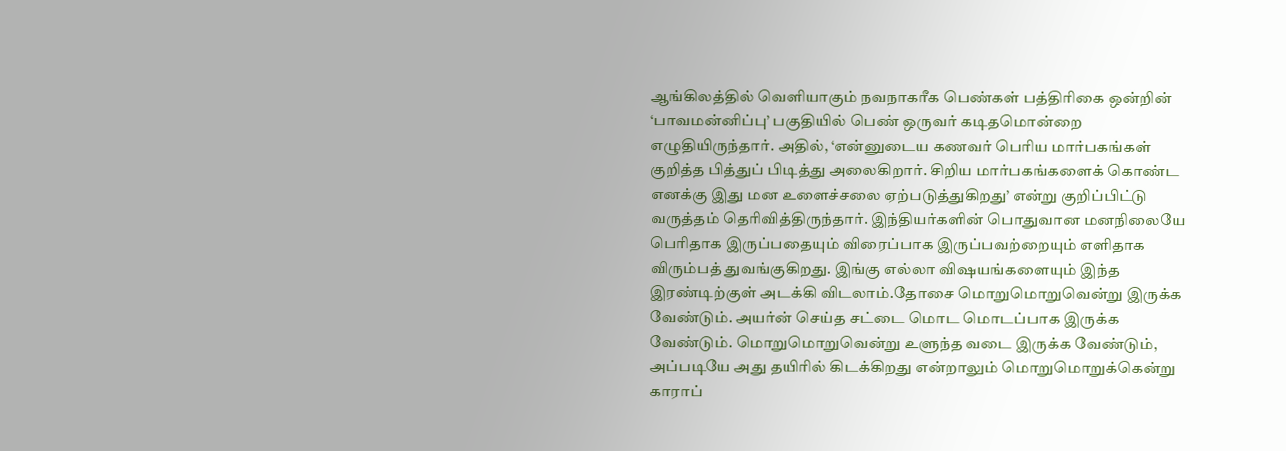ஆங்கிலத்தில் வெளியாகும் நவநாகரீக பெண்கள் பத்திரிகை ஒன்றின் ‘பாவமன்னிப்பு’ பகுதியில் பெண் ஒருவர் கடிதமொன்றை எழுதியிருந்தார். அதில், ‘என்னுடைய கணவர் பெரிய மார்பகங்கள் குறித்த பித்துப் பிடித்து அலைகிறார். சிறிய மார்பகங்களைக் கொண்ட எனக்கு இது மன உளைச்சலை ஏற்படுத்துகிறது’ என்று குறிப்பிட்டு வருத்தம் தெரிவித்திருந்தார். இந்தியர்களின் பொதுவான மனநிலையே பெரிதாக இருப்பதையும் விரைப்பாக இருப்பவற்றையும் எளிதாக விரும்பத் துவங்குகிறது. இங்கு எல்லா விஷயங்களையும் இந்த இரண்டிற்குள் அடக்கி விடலாம்.தோசை மொறுமொறுவென்று இருக்க வேண்டும். அயர்ன் செய்த சட்டை மொட மொடப்பாக இருக்க வேண்டும். மொறுமொறுவென்று உளுந்த வடை இருக்க வேண்டும், அப்படியே அது தயிரில் கிடக்கிறது என்றாலும் மொறுமொறுக்கென்று காராப்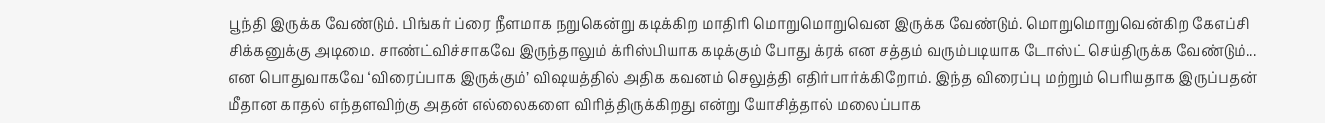பூந்தி இருக்க வேண்டும். பிங்கர் ப்ரை நீளமாக நறுகென்று கடிக்கிற மாதிரி மொறுமொறுவென இருக்க வேண்டும். மொறுமொறுவென்கிற கேஎப்சி சிக்கனுக்கு அடிமை. சாண்ட்விச்சாகவே இருந்தாலும் க்ரிஸ்பியாக கடிக்கும் போது க்ரக் என சத்தம் வரும்படியாக டோஸ்ட் செய்திருக்க வேண்டும்... என பொதுவாகவே ‘விரைப்பாக இருக்கும்’ விஷயத்தில் அதிக கவனம் செலுத்தி எதிர்பார்க்கிறோம். இந்த விரைப்பு மற்றும் பெரியதாக இருப்பதன் மீதான காதல் எந்தளவிற்கு அதன் எல்லைகளை விரித்திருக்கிறது என்று யோசித்தால் மலைப்பாக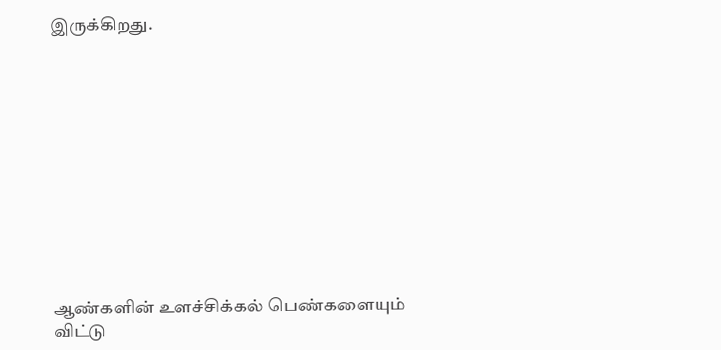இருக்கிறது.











ஆண்களின் உளச்சிக்கல் பெண்களையும் விட்டு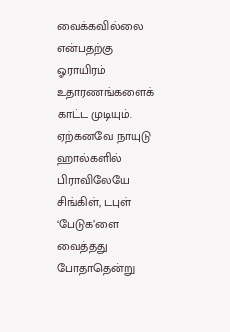வைக்கவில்லை என்பதற்கு ஓராயிரம் உதாரணங்களைக் காட்ட முடியும். ஏற்கனவே நாயுடு ஹால்களில் பிராவிலேயே சிங்கிள், டபுள்  ‘பேடுக’ளை வைத்தது போதாதென்று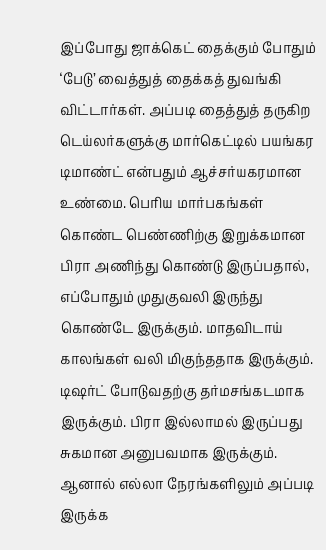இப்போது ஜாக்கெட் தைக்கும் போதும்  ‘பேடு’ வைத்துத் தைக்கத் துவங்கி விட்டார்கள். அப்படி தைத்துத் தருகிற டெய்லர்களுக்கு மார்கெட்டில் பயங்கர டிமாண்ட் என்பதும் ஆச்சர்யகரமான உண்மை. பெரிய மார்பகங்கள் கொண்ட பெண்ணிற்கு இறுக்கமான பிரா அணிந்து கொண்டு இருப்பதால், எப்போதும் முதுகுவலி இருந்து கொண்டே இருக்கும். மாதவிடாய் காலங்கள் வலி மிகுந்ததாக இருக்கும். டிஷர்ட் போடுவதற்கு தர்மசங்கடமாக இருக்கும். பிரா இல்லாமல் இருப்பது சுகமான அனுபவமாக இருக்கும். ஆனால் எல்லா நேரங்களிலும் அப்படி இருக்க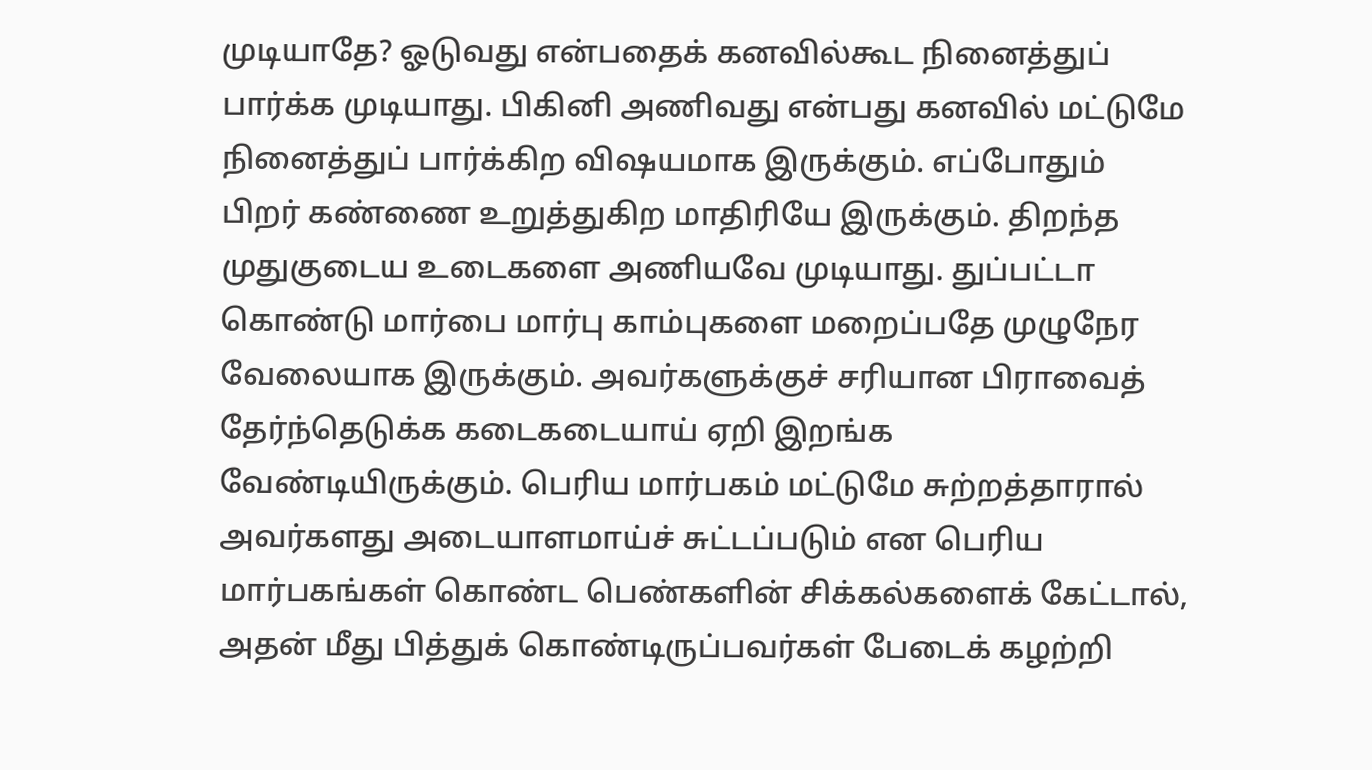முடியாதே? ஓடுவது என்பதைக் கனவில்கூட நினைத்துப் பார்க்க முடியாது. பிகினி அணிவது என்பது கனவில் மட்டுமே நினைத்துப் பார்க்கிற விஷயமாக இருக்கும். எப்போதும் பிறர் கண்ணை உறுத்துகிற மாதிரியே இருக்கும். திறந்த முதுகுடைய உடைகளை அணியவே முடியாது. துப்பட்டா கொண்டு மார்பை மார்பு காம்புகளை மறைப்பதே முழுநேர வேலையாக இருக்கும். அவர்களுக்குச் சரியான பிராவைத் தேர்ந்தெடுக்க கடைகடையாய் ஏறி இறங்க வேண்டியிருக்கும். பெரிய மார்பகம் மட்டுமே சுற்றத்தாரால் அவர்களது அடையாளமாய்ச் சுட்டப்படும் என பெரிய மார்பகங்கள் கொண்ட பெண்களின் சிக்கல்களைக் கேட்டால், அதன் மீது பித்துக் கொண்டிருப்பவர்கள் பேடைக் கழற்றி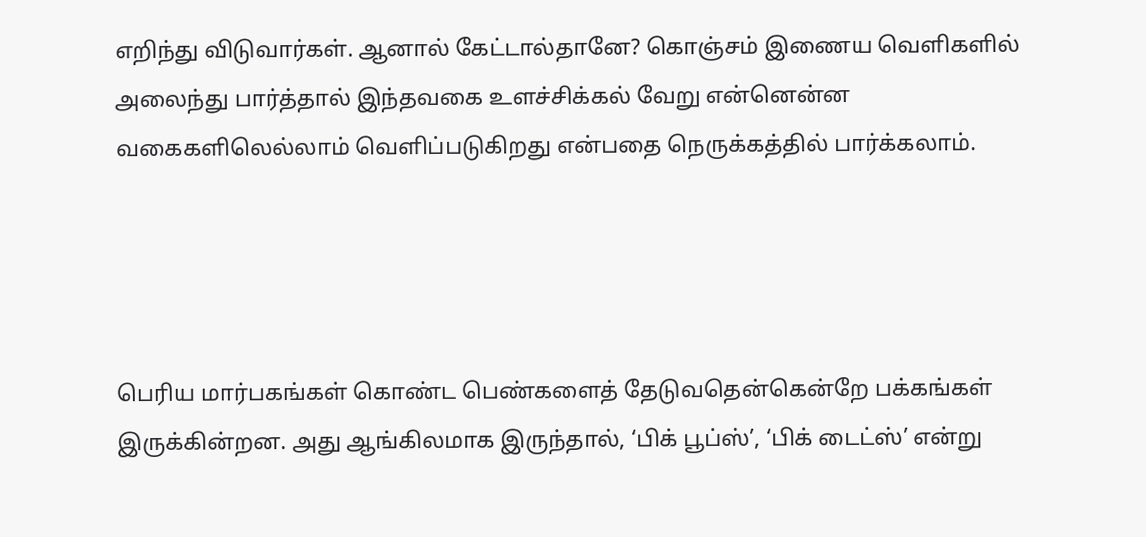எறிந்து விடுவார்கள். ஆனால் கேட்டால்தானே? கொஞ்சம் இணைய வெளிகளில் அலைந்து பார்த்தால் இந்தவகை உளச்சிக்கல் வேறு என்னென்ன வகைகளிலெல்லாம் வெளிப்படுகிறது என்பதை நெருக்கத்தில் பார்க்கலாம்.




பெரிய மார்பகங்கள் கொண்ட பெண்களைத் தேடுவதென்கென்றே பக்கங்கள் இருக்கின்றன. அது ஆங்கிலமாக இருந்தால், ‘பிக் பூப்ஸ்’, ‘பிக் டைட்ஸ்’ என்று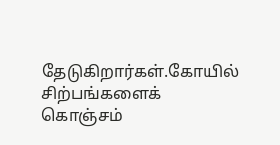தேடுகிறார்கள்.கோயில் சிற்பங்களைக் கொஞ்சம்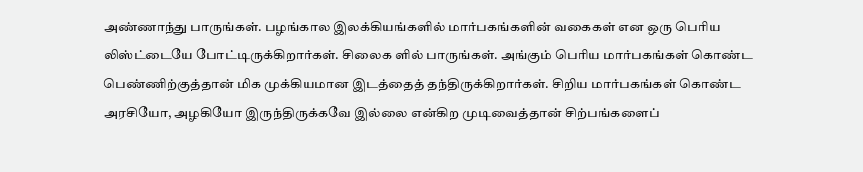அண்ணாந்து பாருங்கள். பழங்கால இலக்கியங்களில் மார்பகங்களின் வகைகள் என ஒரு பெரிய லிஸ்ட்டையே போட்டிருக்கிறார்கள். சிலைக ளில் பாருங்கள். அங்கும் பெரிய மார்பகங்கள் கொண்ட பெண்ணிற்குத்தான் மிக முக்கியமான இடத்தைத் தந்திருக்கிறார்கள். சிறிய மார்பகங்கள் கொண்ட அரசியோ, அழகியோ இருந்திருக்கவே இல்லை என்கிற முடிவைத்தான் சிற்பங்களைப்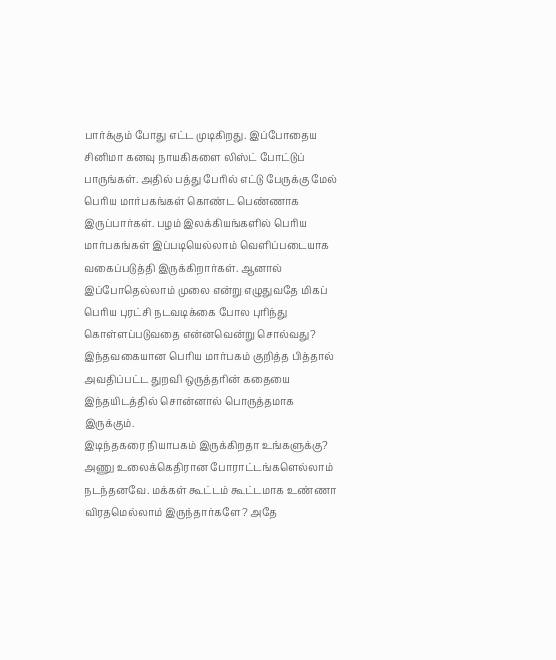பார்க்கும் போது எட்ட முடிகிறது. இப்போதைய சினிமா கனவு நாயகிகளை லிஸ்ட் போட்டுப் பாருங்கள். அதில் பத்து பேரில் எட்டு பேருக்கு மேல் பெரிய மார்பகங்கள் கொண்ட பெண்ணாக இருப்பார்கள். பழம் இலக்கியங்களில் பெரிய மார்பகங்கள் இப்படியெல்லாம் வெளிப்படையாக வகைப்படுத்தி இருக்கிறார்கள். ஆனால் இப்போதெல்லாம் முலை என்று எழுதுவதே மிகப் பெரிய புரட்சி நடவடிக்கை போல புரிந்து கொள்ளப்படுவதை என்னவென்று சொல்வது? இந்தவகையான பெரிய மார்பகம் குறித்த பித்தால் அவதிப்பட்ட துறவி ஒருத்தரின் கதையை இந்தயிடத்தில் சொன்னால் பொருத்தமாக இருக்கும்.
இடிந்தகரை நியாபகம் இருக்கிறதா உங்களுக்கு? அணு உலைக்கெதிரான போராட்டங்களெல்லாம் நடந்தனவே. மக்கள் கூட்டம் கூட்டமாக உண்ணா விரதமெல்லாம் இருந்தார்களே? அதே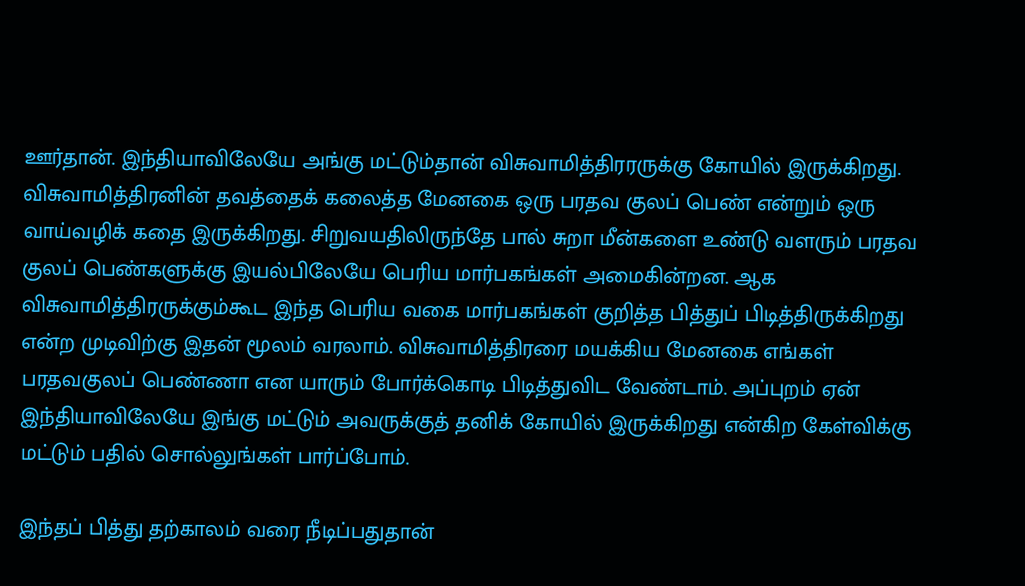ஊர்தான். இந்தியாவிலேயே அங்கு மட்டும்தான் விசுவாமித்திரரருக்கு கோயில் இருக்கிறது. விசுவாமித்திரனின் தவத்தைக் கலைத்த மேனகை ஒரு பரதவ குலப் பெண் என்றும் ஒரு வாய்வழிக் கதை இருக்கிறது. சிறுவயதிலிருந்தே பால் சுறா மீன்களை உண்டு வளரும் பரதவ குலப் பெண்களுக்கு இயல்பிலேயே பெரிய மார்பகங்கள் அமைகின்றன. ஆக விசுவாமித்திரருக்கும்கூட இந்த பெரிய வகை மார்பகங்கள் குறித்த பித்துப் பிடித்திருக்கிறது என்ற முடிவிற்கு இதன் மூலம் வரலாம். விசுவாமித்திரரை மயக்கிய மேனகை எங்கள் பரதவகுலப் பெண்ணா என யாரும் போர்க்கொடி பிடித்துவிட வேண்டாம். அப்புறம் ஏன் இந்தியாவிலேயே இங்கு மட்டும் அவருக்குத் தனிக் கோயில் இருக்கிறது என்கிற கேள்விக்கு மட்டும் பதில் சொல்லுங்கள் பார்ப்போம்.

இந்தப் பித்து தற்காலம் வரை நீடிப்பதுதான்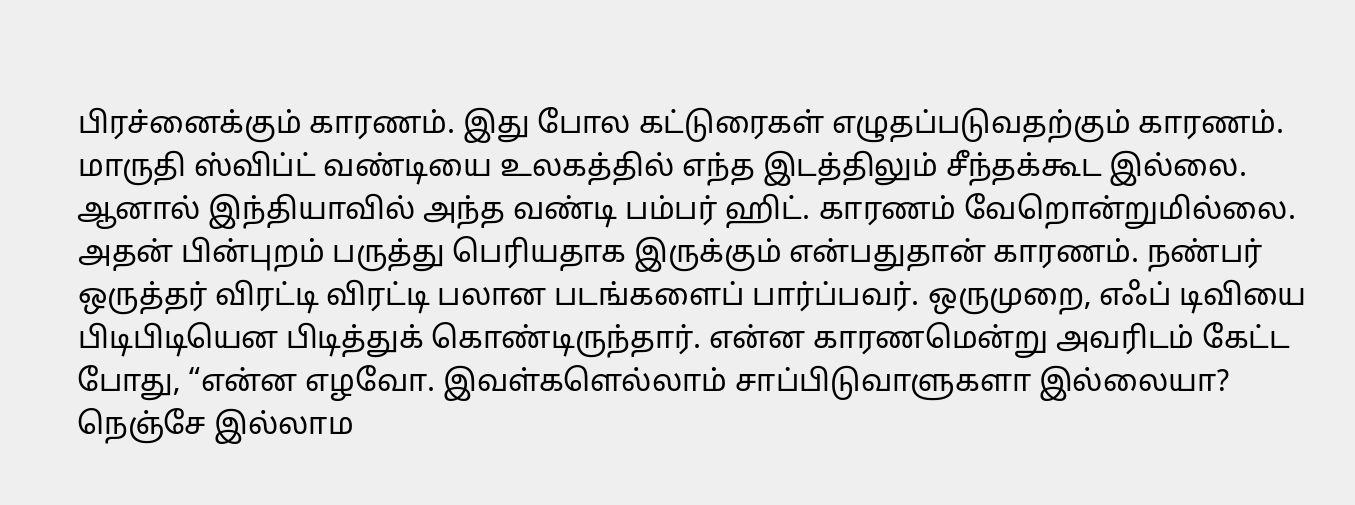பிரச்னைக்கும் காரணம். இது போல கட்டுரைகள் எழுதப்படுவதற்கும் காரணம். மாருதி ஸ்விப்ட் வண்டியை உலகத்தில் எந்த இடத்திலும் சீந்தக்கூட இல்லை. ஆனால் இந்தியாவில் அந்த வண்டி பம்பர் ஹிட். காரணம் வேறொன்றுமில்லை. அதன் பின்புறம் பருத்து பெரியதாக இருக்கும் என்பதுதான் காரணம். நண்பர் ஒருத்தர் விரட்டி விரட்டி பலான படங்களைப் பார்ப்பவர். ஒருமுறை, எஃப் டிவியை பிடிபிடியென பிடித்துக் கொண்டிருந்தார். என்ன காரணமென்று அவரிடம் கேட்ட போது, “என்ன எழவோ. இவள்களெல்லாம் சாப்பிடுவாளுகளா இல்லையா? நெஞ்சே இல்லாம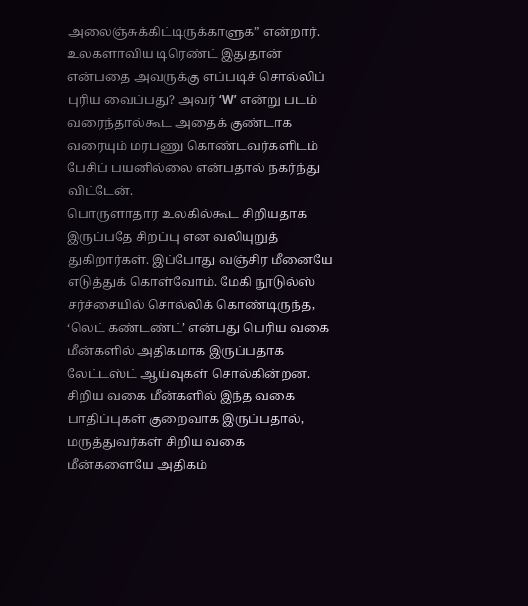அலைஞ்சுக்கிட்டிருக்காளுக” என்றார். உலகளாவிய டிரெண்ட் இதுதான் என்பதை அவருக்கு எப்படிச் சொல்லிப் புரிய வைப்பது? அவர் ‘W’ என்று படம் வரைந்தால்கூட அதைக் குண்டாக வரையும் மரபணு கொண்டவர்களிடம் பேசிப் பயனில்லை என்பதால் நகர்ந்து விட்டேன்.
பொருளாதார உலகில்கூட சிறியதாக இருப்பதே சிறப்பு என வலியுறுத் துகிறார்கள். இப்போது வஞ்சிர மீனையே எடுத்துக் கொள்வோம். மேகி நூடுல்ஸ் சர்ச்சையில் சொல்லிக் கொண்டிருந்த, ‘லெட் கண்டண்ட்’ என்பது பெரிய வகை மீன்களில் அதிகமாக இருப்பதாக லேட்டஸ்ட் ஆய்வுகள் சொல்கின்றன. சிறிய வகை மீன்களில் இந்த வகை பாதிப்புகள் குறைவாக இருப்பதால், மருத்துவர்கள் சிறிய வகை மீன்களையே அதிகம்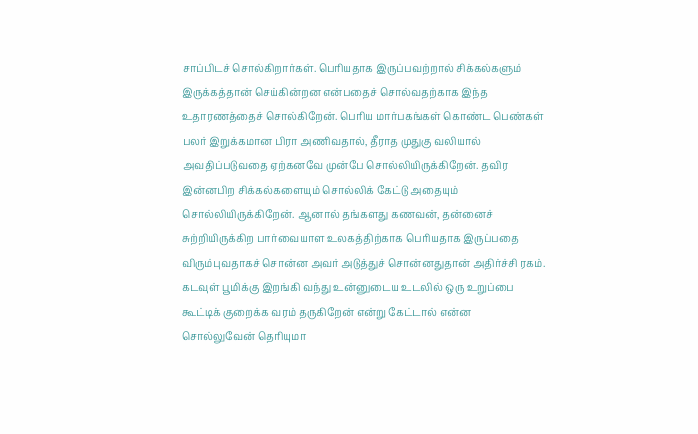சாப்பிடச் சொல்கிறார்கள். பெரியதாக இருப்பவற்றால் சிக்கல்களும் இருக்கத்தான் செய்கின்றன என்பதைச் சொல்வதற்காக இந்த உதாரணத்தைச் சொல்கிறேன். பெரிய மார்பகங்கள் கொண்ட பெண்கள் பலர் இறுக்கமான பிரா அணிவதால், தீராத முதுகு வலியால் அவதிப்படுவதை ஏற்கனவே முன்பே சொல்லியிருக்கிறேன். தவிர இன்னபிற சிக்கல்களையும் சொல்லிக் கேட்டு அதையும் சொல்லியிருக்கிறேன். ஆனால் தங்களது கணவன், தன்னைச் சுற்றியிருக்கிற பார்வையாள உலகத்திற்காக பெரியதாக இருப்பதை விரும்புவதாகச் சொன்ன அவர் அடுத்துச் சொன்னதுதான் அதிர்ச்சி ரகம். கடவுள் பூமிக்கு இறங்கி வந்து உன்னுடைய உடலில் ஒரு உறுப்பை கூட்டிக் குறைக்க வரம் தருகிறேன் என்று கேட்டால் என்ன சொல்லுவேன் தெரியுமா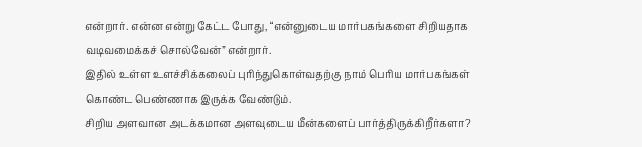என்றார். என்ன என்று கேட்ட போது, “என்னுடைய மார்பகங்களை சிறியதாக வடிவமைக்கச் சொல்வேன்” என்றார்.
இதில் உள்ள உளச்சிக்கலைப் புரிந்துகொள்வதற்கு நாம் பெரிய மார்பகங்கள் கொண்ட பெண்ணாக இருக்க வேண்டும்.
சிறிய அளவான அடக்கமான அளவுடைய மீன்களைப் பார்த்திருக்கிறீர்களா?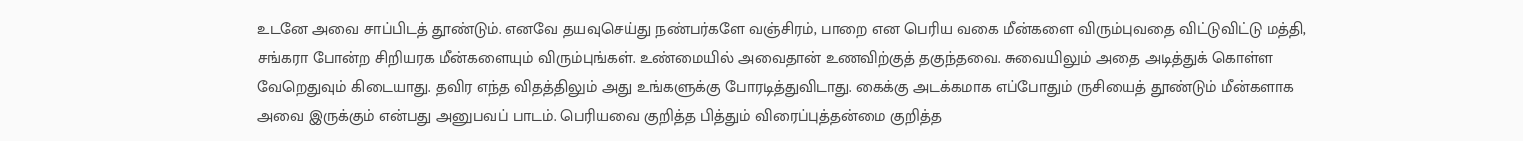உடனே அவை சாப்பிடத் தூண்டும். எனவே தயவுசெய்து நண்பர்களே வஞ்சிரம், பாறை என பெரிய வகை மீன்களை விரும்புவதை விட்டுவிட்டு மத்தி, சங்கரா போன்ற சிறியரக மீன்களையும் விரும்புங்கள். உண்மையில் அவைதான் உணவிற்குத் தகுந்தவை. சுவையிலும் அதை அடித்துக் கொள்ள வேறெதுவும் கிடையாது. தவிர எந்த விதத்திலும் அது உங்களுக்கு போரடித்துவிடாது. கைக்கு அடக்கமாக எப்போதும் ருசியைத் தூண்டும் மீன்களாக அவை இருக்கும் என்பது அனுபவப் பாடம். பெரியவை குறித்த பித்தும் விரைப்புத்தன்மை குறித்த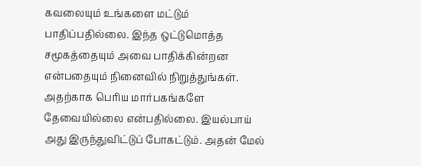கவலையும் உங்களை மட்டும் பாதிப்பதில்லை. இந்த ஒட்டுமொத்த சமூகத்தையும் அவை பாதிக்கின்றன என்பதையும் நினைவில் நிறுத்துங்கள். அதற்காக பெரிய மார்பகங்களே தேவையில்லை என்பதில்லை. இயல்பாய் அது இருந்துவிட்டுப் போகட்டும். அதன் மேல்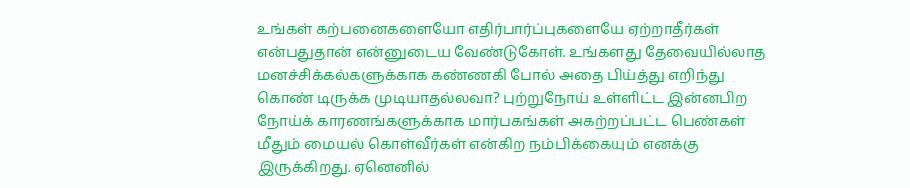உங்கள் கற்பனைகளையோ எதிர்பார்ப்புகளையே ஏற்றாதீர்கள் என்பதுதான் என்னுடைய வேண்டுகோள். உங்களது தேவையில்லாத மனச்சிக்கல்களுக்காக கண்ணகி போல் அதை பிய்த்து எறிந்து கொண் டிருக்க முடியாதல்லவா? புற்றுநோய் உள்ளிட்ட இன்னபிற நோய்க் காரணங்களுக்காக மார்பகங்கள் அகற்றப்பட்ட பெண்கள் மீதும் மையல் கொள்வீர்கள் என்கிற நம்பிக்கையும் எனக்கு இருக்கிறது. ஏனெனில்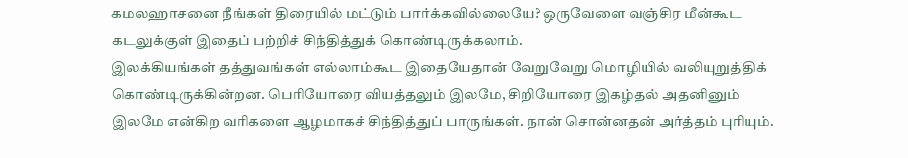கமலஹாசனை நீங்கள் திரையில் மட்டும் பார்க்கவில்லையே? ஒருவேளை வஞ்சிர மீன்கூட கடலுக்குள் இதைப் பற்றிச் சிந்தித்துக் கொண்டிருக்கலாம்.
இலக்கியங்கள் தத்துவங்கள் எல்லாம்கூட இதையேதான் வேறுவேறு மொழியில் வலியுறுத்திக் கொண்டிருக்கின்றன. பெரியோரை வியத்தலும் இலமே, சிறியோரை இகழ்தல் அதனினும் இலமே என்கிற வரிகளை ஆழமாகச் சிந்தித்துப் பாருங்கள். நான் சொன்னதன் அர்த்தம் புரியும்.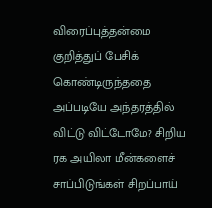விரைப்புத்தன்மை குறித்துப் பேசிக் கொண்டிருந்ததை அப்படியே அந்தரத்தில் விட்டு விட்டோமே? சிறிய ரக அயிலா மீன்களைச் சாப்பிடுங்கள் சிறப்பாய்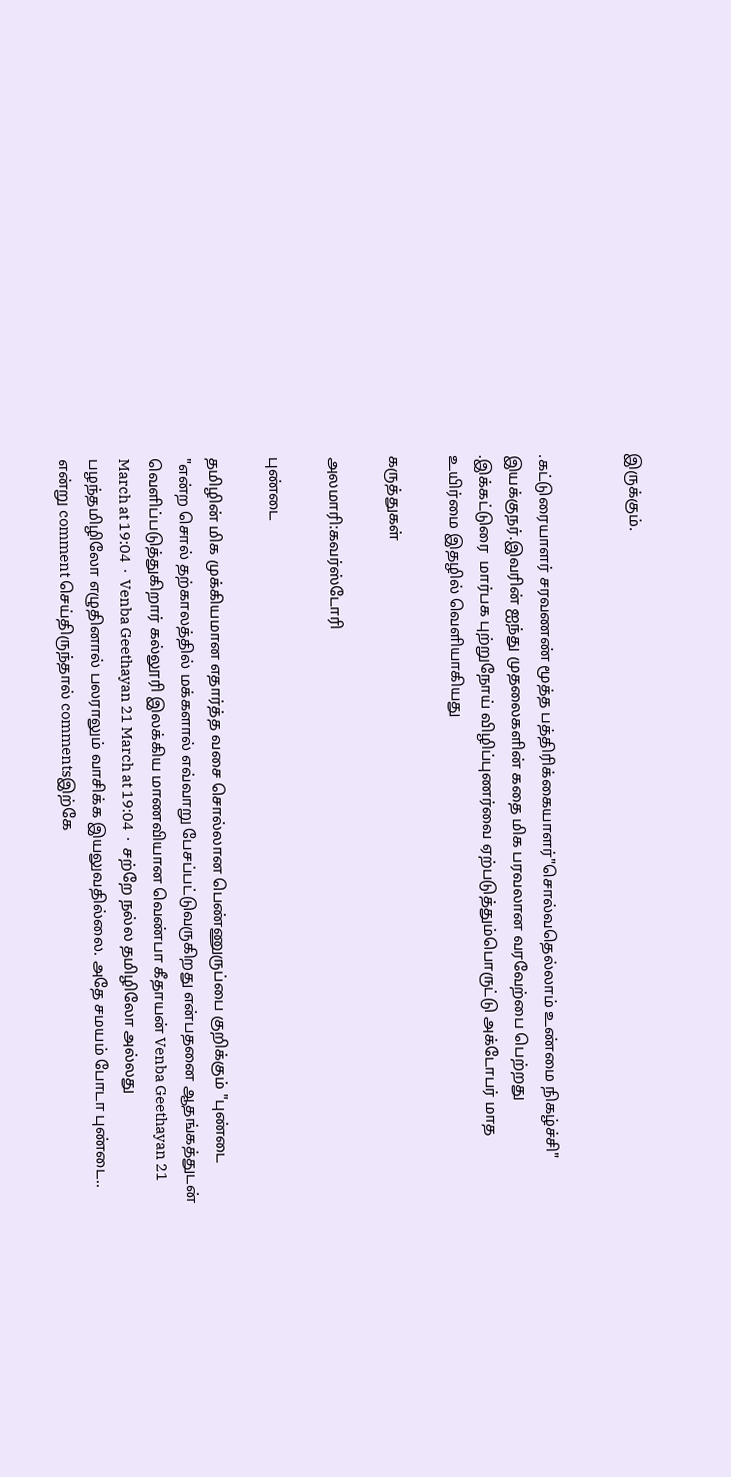இருக்கும்.


.கட்டுரையாளர் சரவணண் மூத்த பத்திரிக்கையாளர்"சொல்வதெல்லாம் உண்மை நிகழ்ச்சி" இயக்குநர்.இவரின் ஐந்து முதலைகளின் கதை மிக பரவலான வரவேற்பை பெற்றது .இக்கட்டுரை  மார்பக புற்றுநோய் விழிப்புணர்வை ஏற்படுத்தும்பொருட்டு அக்டோபர் மாத உயிர்மை இதழில் வெளியாகியது

கருத்துகள்

அலமாரி:கவர்ஸ்டோரி

புண்டை

தமிழின் மிக முக்கியமான‌ எதார்த்த வசை சொல்லான பெண்ணுருப்பை குறிக்கும் "புண்டை "என்ற சொல் தற்காலத்தில் மக்களால் எவ்வாறு பேசப்பட்டுவருகிறது என்பதனை ஆதங்கத்துடன் வெளிப்படுத்துகிறார் கல்லூரி இலக்கிய மாணவியான வெண்பா கீதாயன் Venba Geethayan 21 March at 19:04  ·  Venba Geethayan 21 March at 19:04  ·  சற்றே நல்ல தமிழிலோ அல்லது பழந்தமிழிலோ எழுதினால் பலராலும் வாசிக்க இயலுவதில்லை. அதே சமயம் போடா புண்டை.. என்று comment செய்திருந்தால் commentsஇற்கே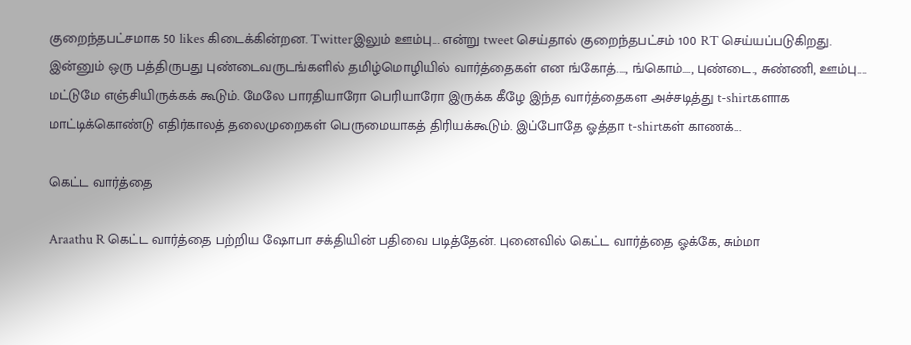குறைந்தபட்சமாக 50 likes கிடைக்கின்றன. Twitterஇலும் ஊம்பு... என்று tweet செய்தால் குறைந்தபட்சம் 100 RT செய்யப்படுகிறது. இன்னும் ஒரு பத்திருபது புண்டைவருடங்களில் தமிழ்மொழியில் வார்த்தைகள் என ங்கோத்...., ங்கொம்...., புண்டை., சுண்ணி, ஊம்பு.... மட்டுமே எஞ்சியிருக்கக் கூடும். மேலே பாரதியாரோ பெரியாரோ இருக்க கீழே இந்த வார்த்தைகள அச்சடித்து t-shirtகளாக மாட்டிக்கொண்டு எதிர்காலத் தலைமுறைகள் பெருமையாகத் திரியக்கூடும். இப்போதே ஓத்தா t-shirtகள் காணக்...

கெட்ட வார்த்தை

Araathu R கெட்ட வார்த்தை பற்றிய ஷோபா சக்தியின் பதிவை படித்தேன். புனைவில் கெட்ட வார்த்தை ஓக்கே, சும்மா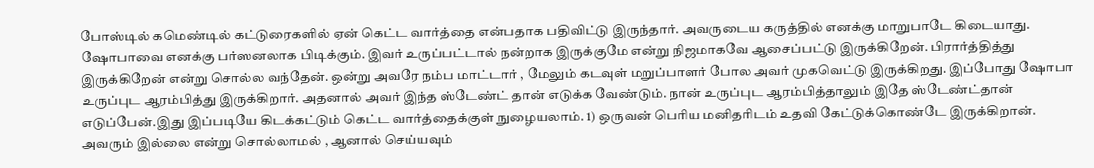போஸ்டில் கமெண்டில் கட்டுரைகளில் ஏன் கெட்ட வார்த்தை என்பதாக பதிவிட்டு இருந்தார். அவருடைய கருத்தில் எனக்கு மாறுபாடே கிடையாது. ஷோபாவை எனக்கு பர்ஸனலாக பிடிக்கும். இவர் உருப்பட்டால் நன்றாக இருக்குமே என்று நிஜமாகவே ஆசைப்பட்டு இருக்கிறேன். பிரார்த்தித்து இருக்கிறேன் என்று சொல்ல வந்தேன். ஒன்று அவரே நம்ப மாட்டார் , மேலும் கடவுள் மறுப்பாளர் போல அவர் முகவெட்டு இருக்கிறது. இப்போது ஷோபா உருப்புட ஆரம்பித்து இருக்கிறார். அதனால் அவர் இந்த ஸ்டேண்ட் தான் எடுக்க வேண்டும். நான் உருப்புட ஆரம்பித்தாலும் இதே ஸ்டேண்ட்தான் எடுப்பேன்.இது இப்படியே கிடக்கட்டும் கெட்ட வார்த்தைக்குள் நுழையலாம். 1) ஒருவன் பெரிய மனிதரிடம் உதவி கேட்டுக்கொண்டே இருக்கிறான். அவரும் இல்லை என்று சொல்லாமல் , ஆனால் செய்யவும்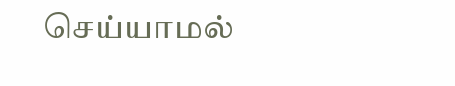செய்யாமல்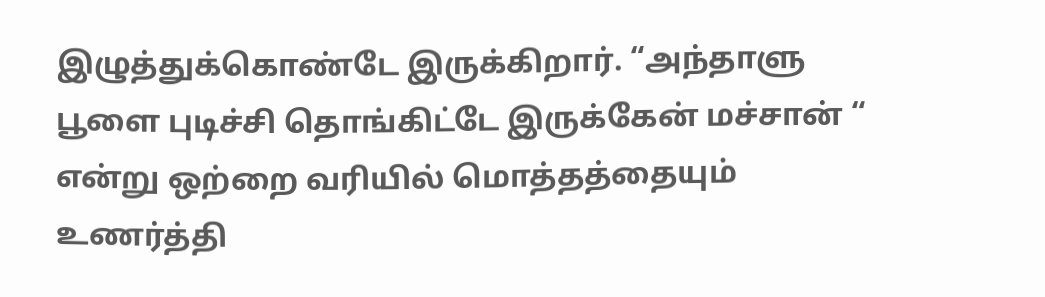இழுத்துக்கொண்டே இருக்கிறார். “அந்தாளு பூளை புடிச்சி தொங்கிட்டே இருக்கேன் மச்சான் “ என்று ஒற்றை வரியில் மொத்தத்தையும் உணர்த்தி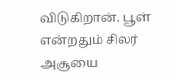விடுகிறான். பூள் என்றதும் சிலர் அசூயை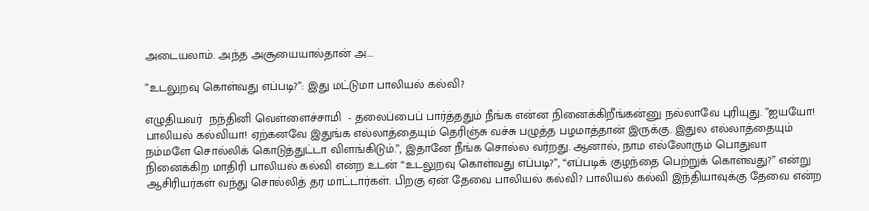அடையலாம். அந்த அசூயையால்தான் அ...

”உடலுறவு கொள்வது எப்படி?”: இது மட்டுமா பாலியல் கல்வி?

எழுதியவர்  நந்தினி வெள்ளைச்சாமி  - தலைப்பைப் பார்த்ததும் நீங்க என்ன நினைக்கிறீங்கன்னு நல்லாவே புரியுது. ”ஐயயோ! பாலியல் கல்வியா! ஏற்கனவே இதுங்க எல்லாத்தையும் தெரிஞ்சு வச்சு பழுத்த பழமாத்தான் இருக்கு. இதுல எல்லாத்தையும் நம்மளே சொல்லிக் கொடுத்துட்டா விளங்கிடும்.”, இதானே நீங்க சொல்ல வர்றது. ஆனால், நாம எல்லோரும் பொதுவா நினைக்கிற மாதிரி பாலியல் கல்வி என்ற உடன் “உடலுறவு கொள்வது எப்படி?”, “எப்படிக் குழந்தை பெற்றுக் கொள்வது?” என்று ஆசிரியர்கள் வந்து சொல்லித் தர மாட்டார்கள். பிறகு ஏன் தேவை பாலியல் கல்வி? பாலியல் கல்வி இந்தியாவுக்கு தேவை என்ற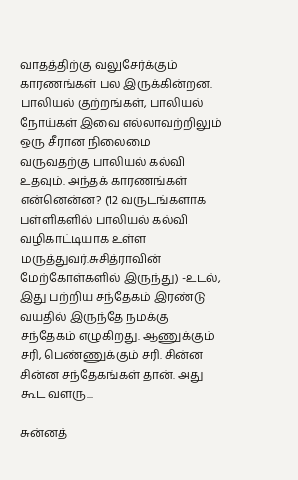வாதத்திற்கு வலுசேர்க்கும் காரணங்கள் பல இருக்கின்றன. பாலியல் குற்றங்கள், பாலியல் நோய்கள் இவை எல்லாவற்றிலும் ஒரு சீரான நிலைமை வருவதற்கு பாலியல் கல்வி உதவும். அந்தக் காரணங்கள் என்னென்ன? (12 வருடங்களாக பள்ளிகளில் பாலியல் கல்வி வழிகாட்டியாக உள்ள மருத்துவர்.சுசித்ராவின் மேற்கோள்களில் இருந்து) -உடல், இது பற்றிய சந்தேகம் இரண்டு வயதில் இருந்தே நமக்கு சந்தேகம் எழுகிறது. ஆணுக்கும் சரி, பெண்ணுக்கும் சரி. சின்ன சின்ன சந்தேகங்கள் தான். அது கூட வளரு...

சுன்னத்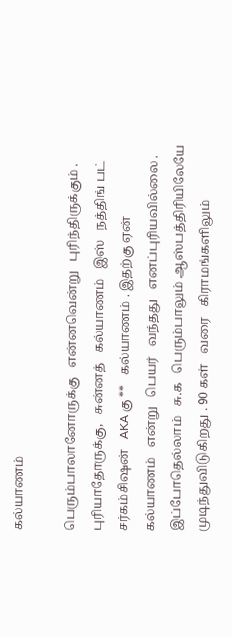கல்யாணம்

பெரும்பாலானோருக்கு   என்னவென்று   புரிந்திருக்கும் .  புரியாதோருக்கு,   சுன்னத்   கல்யாணம்   இஸ்   நத்திங் பட்   சர்கம்சிஷன்   AKA கு **   கல்யாணம் . இதற்கு ஏன்   கல்யாணம்   என்று   பெயர்   வந்தது   எனப்புரியவில்லை .  இப்போதெல்லாம்   சு.க   பெரும்பாலும் ஆஸ்பத்திரியிலேயே   முடிந்துவிடுகிறது . 90 கள்   வரை   கிராமங்களிலும்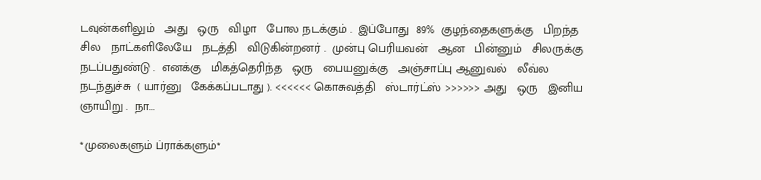டவுன்களிலும்   அது   ஒரு   விழா   போல நடக்கும் .  இப்போது  89%  குழந்தைகளுக்கு   பிறந்த   சில   நாட்களிலேயே   நடத்தி   விடுகின்றனர் .  முன்பு பெரியவன்   ஆன   பின்னும்   சிலருக்கு நடப்பதுண்டு .  எனக்கு   மிகத்தெரிந்த   ஒரு   பையனுக்கு   அஞ்சாப்பு ஆனுவல்   லீவ்ல   நடந்துச்சு  ( யார்னு   கேக்கப்படாது ). <<<<<< கொசுவத்தி   ஸ்டார்ட்ஸ் >>>>>> அது   ஒரு   இனிய   ஞாயிறு .  நா...

*முலைகளும் ப்ராக்களும்*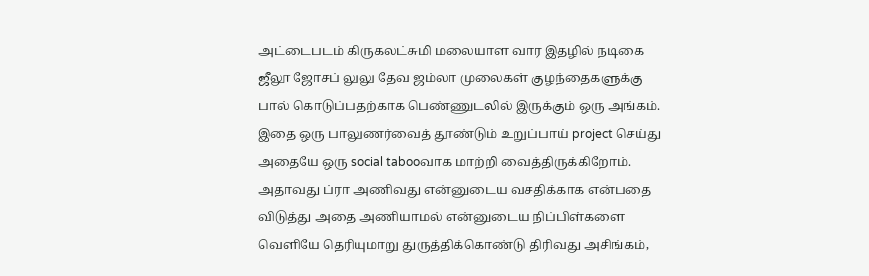அட்டைபடம் கிருகலட்சுமி மலையாள வார இதழில் நடிகை ஜீலூ ஜோசப் லுலு தேவ ஜம்லா முலைகள் குழந்தைகளுக்கு பால் கொடுப்பதற்காக பெண்ணுடலில் இருக்கும் ஒரு அங்கம். இதை ஒரு பாலுணர்வைத் தூண்டும் உறுப்பாய் project செய்து அதையே ஒரு social tabooவாக மாற்றி வைத்திருக்கிறோம். அதாவது ப்ரா அணிவது என்னுடைய வசதிக்காக என்பதை விடுத்து அதை அணியாமல் என்னுடைய நிப்பிள்களை வெளியே தெரியுமாறு துருத்திக்கொண்டு திரிவது அசிங்கம்,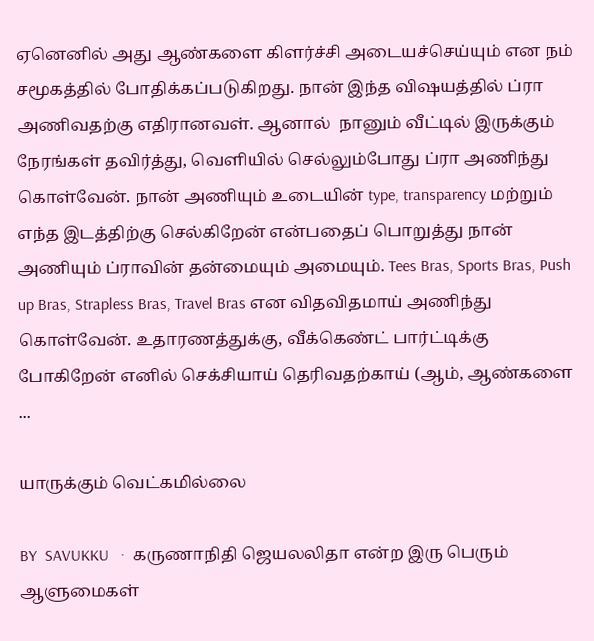ஏனெனில் அது ஆண்களை கிளர்ச்சி அடையச்செய்யும் என நம் சமூகத்தில் போதிக்கப்படுகிறது. நான் இந்த விஷயத்தில் ப்ரா அணிவதற்கு எதிரானவள். ஆனால்  நானும் வீட்டில் இருக்கும் நேரங்கள் தவிர்த்து, வெளியில் செல்லும்போது ப்ரா அணிந்து கொள்வேன். நான் அணியும் உடையின் type, transparency மற்றும் எந்த இடத்திற்கு செல்கிறேன் என்பதைப் பொறுத்து நான் அணியும் ப்ராவின் தன்மையும் அமையும். Tees Bras, Sports Bras, Push up Bras, Strapless Bras, Travel Bras என விதவிதமாய் அணிந்து கொள்வேன். உதாரணத்துக்கு, வீக்கெண்ட் பார்ட்டிக்கு போகிறேன் எனில் செக்சியாய் தெரிவதற்காய் (ஆம், ஆண்களை ...

யாருக்கும் வெட்கமில்லை

BY  SAVUKKU   ·  கருணாநிதி ஜெயலலிதா என்ற இரு பெரும் ஆளுமைகள்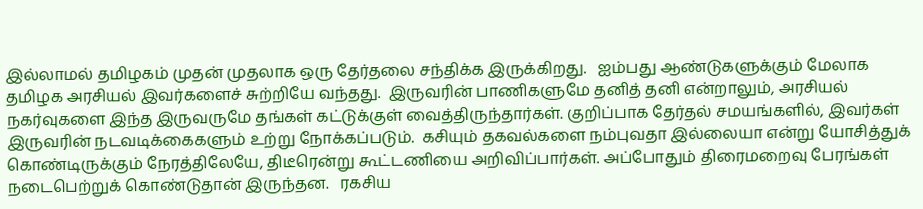இல்லாமல் தமிழகம் முதன் முதலாக ஒரு தேர்தலை சந்திக்க இருக்கிறது.   ஐம்பது ஆண்டுகளுக்கும் மேலாக தமிழக அரசியல் இவர்களைச் சுற்றியே வந்தது.  இருவரின் பாணிகளுமே தனித் தனி என்றாலும், அரசியல் நகர்வுகளை இந்த இருவருமே தங்கள் கட்டுக்குள் வைத்திருந்தார்கள். குறிப்பாக தேர்தல் சமயங்களில், இவர்கள் இருவரின் நடவடிக்கைகளும் உற்று நோக்கப்படும்.  கசியும் தகவல்களை நம்புவதா இல்லையா என்று யோசித்துக் கொண்டிருக்கும் நேரத்திலேயே, திடீரென்று கூட்டணியை அறிவிப்பார்கள். அப்போதும் திரைமறைவு பேரங்கள் நடைபெற்றுக் கொண்டுதான் இருந்தன.   ரகசிய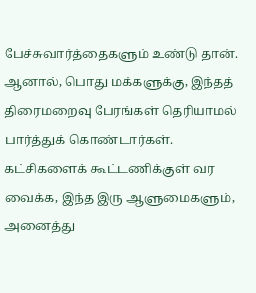பேச்சுவார்த்தைகளும் உண்டு தான்.  ஆனால், பொது மக்களுக்கு, இந்தத் திரைமறைவு பேரங்கள் தெரியாமல் பார்த்துக் கொண்டார்கள்.  கட்சிகளைக் கூட்டணிக்குள் வர வைக்க, இந்த இரு ஆளுமைகளும், அனைத்து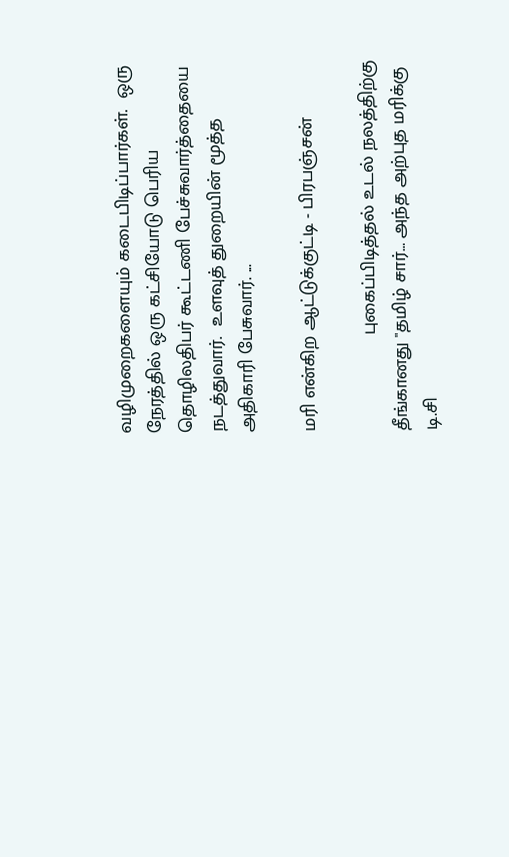வழிமுறைகளையும் கடைபிடிப்பார்கள்.  ஒரு நேரத்தில் ஒரு கட்சியோடு பெரிய தொழிலதிபர் கூட்டணி பேச்சுவார்த்தையை நடத்துவார்.  உளவுத் துறையின் மூத்த அதிகாரி பேசுவார். ...

மரி என்கிற ஆட்டுக்குட்டி - பிரபஞ்சன்

                  புகைப்பிடித்தல் உடல் நலத்திற்கு தீங்கானது "தமிழ் சார்… அந்த அற்புத மரிக்கு டி.சி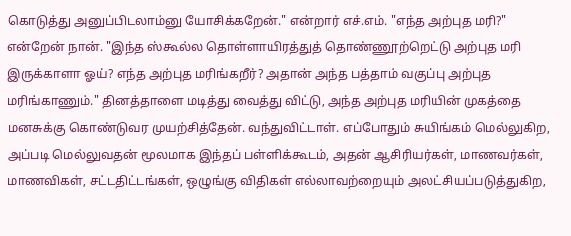கொடுத்து அனுப்பிடலாம்னு யோசிக்கறேன்." என்றார் எச்.எம். "எந்த அற்புத மரி?" என்றேன் நான். "இந்த ஸ்கூல்ல தொள்ளாயிரத்துத் தொண்ணூற்றெட்டு அற்புத மரி இருக்காளா ஓய்? எந்த அற்புத மரிங்கறீர்? அதான் அந்த பத்தாம் வகுப்பு அற்புத மரிங்காணும்." தினத்தாளை மடித்து வைத்து விட்டு, அந்த அற்புத மரியின் முகத்தை மனசுக்கு கொண்டுவர முயற்சித்தேன். வந்துவிட்டாள். எப்போதும் சுயிங்கம் மெல்லுகிற, அப்படி மெல்லுவதன் மூலமாக இந்தப் பள்ளிக்கூடம், அதன் ஆசிரியர்கள், மாணவர்கள், மாணவிகள், சட்டதிட்டங்கள், ஒழுங்கு விதிகள் எல்லாவற்றையும் அலட்சியப்படுத்துகிற,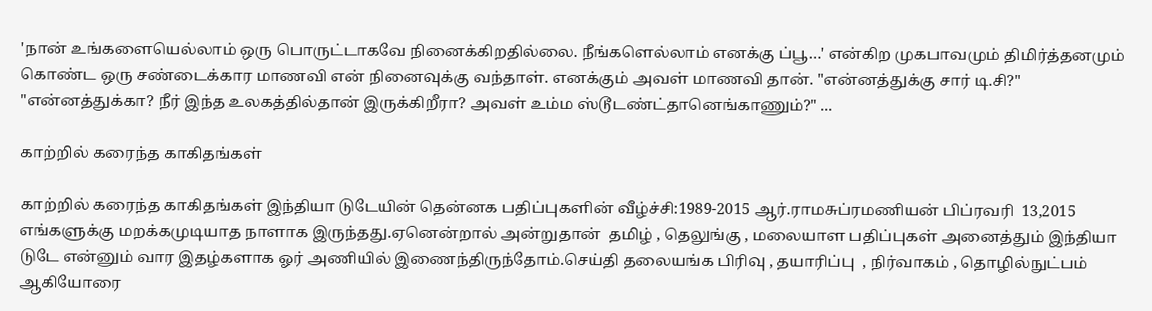'நான் உங்களையெல்லாம் ஒரு பொருட்டாகவே நினைக்கிறதில்லை. நீங்களெல்லாம் எனக்கு ப்பூ…' என்கிற முகபாவமும் திமிர்த்தனமும் கொண்ட ஒரு சண்டைக்கார மாணவி என் நினைவுக்கு வந்தாள். எனக்கும் அவள் மாணவி தான். "என்னத்துக்கு சார் டி.சி?" "என்னத்துக்கா? நீர் இந்த உலகத்தில்தான் இருக்கிறீரா? அவள் உம்ம ஸ்டூடண்ட்தானெங்காணும்?" ...

காற்றில் கரைந்த காகிதங்கள்

காற்றில் கரைந்த காகிதங்கள் இந்தியா டுடேயின் தென்னக பதிப்புகளின் வீழ்ச்சி:1989-2015 ஆர்.ராமசுப்ரமணியன் பிப்ரவரி  13,2015  எங்களுக்கு மறக்கமுடியாத நாளாக இருந்தது.ஏனென்றால் அன்றுதான்  தமிழ் , தெலுங்கு , மலையாள பதிப்புகள் அனைத்தும் இந்தியா டுடே என்னும் வார இதழ்களாக ஓர் அணியில் இணைந்திருந்தோம்.செய்தி தலையங்க பிரிவு , தயாரிப்பு  , நிர்வாகம் , தொழில்நுட்பம் ஆகியோரை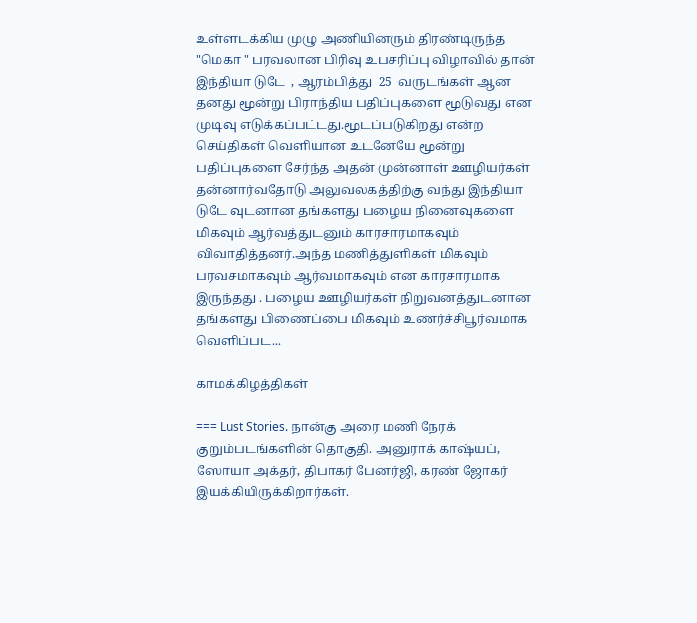உள்ளடக்கிய முழு அணியினரும் திரண்டிருந்த "மெகா " பரவலான பிரிவு உபசரிப்பு விழாவில் தான்  இந்தியா டுடே  , ஆரம்பித்து  25  வருடங்கள் ஆன தனது மூன்று பிராந்திய பதிப்புகளை மூடுவது என முடிவு எடுக்கப்பட்டது.மூடப்படுகிறது என்ற செய்திகள் வெளியான உடனேயே மூன்று பதிப்புகளை சேர்ந்த அதன் முன்னாள் ஊழியர்கள் தன்னார்வதோடு அலுவலகத்திற்கு வந்து இந்தியா டுடே வுடனான தங்களது பழைய நினைவுகளை மிகவும் ஆர்வத்துடனும் காரசாரமாகவும் விவாதித்தனர்.அந்த மணித்துளிகள் மிகவும் பரவசமாகவும் ஆர்வமாகவும் என காரசாரமாக இருந்தது . பழைய ஊழியர்கள் நிறுவனத்துடனான தங்களது பிணைப்பை மிகவும் உணர்ச்சிபூர்வமாக வெளிப்பட...

காமக்கிழத்திகள்

=== Lust Stories. நான்கு அரை மணி நேரக் குறும்படங்களின் தொகுதி. அனுராக் காஷ்யப், ஸோயா அக்தர், திபாகர் பேனர்ஜி, கரண் ஜோகர் இயக்கியிருக்கிறார்கள்.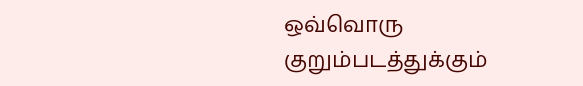ஒவ்வொரு குறும்படத்துக்கும்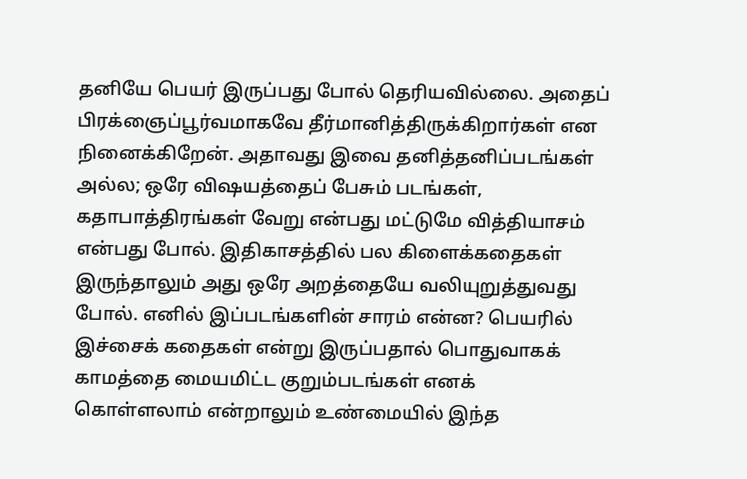தனியே பெயர் இருப்பது போல் தெரியவில்லை. அதைப் பிரக்ஞைப்பூர்வமாகவே தீர்மானித்திருக்கிறார்கள் என நினைக்கிறேன். அதாவது இவை தனித்தனிப்படங்கள் அல்ல; ஒரே விஷயத்தைப் பேசும் படங்கள், கதாபாத்திரங்கள் வேறு என்பது மட்டுமே வித்தியாசம் என்பது போல். இதிகாசத்தில் பல கிளைக்கதைகள் இருந்தாலும் அது ஒரே அறத்தையே வலியுறுத்துவது போல். எனில் இப்படங்களின் சாரம் என்ன? பெயரில் இச்சைக் கதைகள் என்று இருப்பதால் பொதுவாகக் காமத்தை மையமிட்ட குறும்படங்கள் எனக் கொள்ளலாம் என்றாலும் உண்மையில் இந்த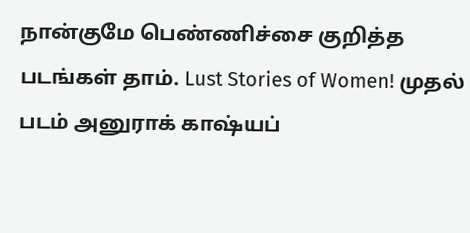நான்குமே பெண்ணிச்சை குறித்த படங்கள் தாம். Lust Stories of Women! முதல் படம் அனுராக் காஷ்யப்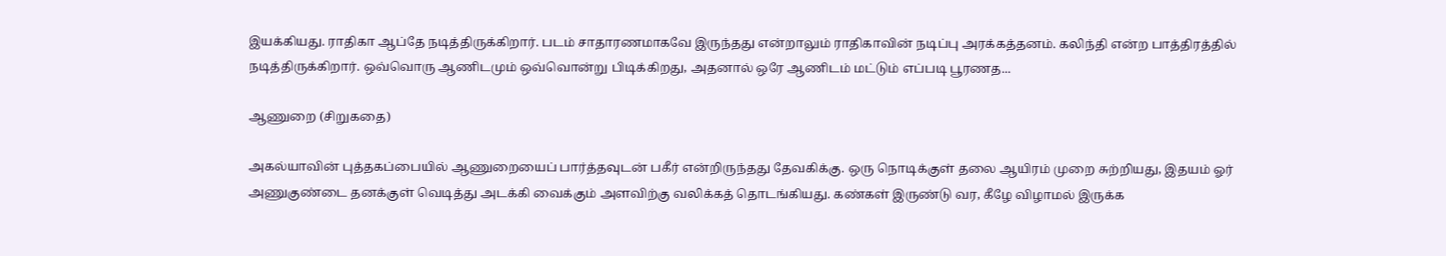இயக்கியது. ராதிகா ஆப்தே நடித்திருக்கிறார். படம் சாதாரணமாகவே இருந்தது என்றாலும் ராதிகாவின் நடிப்பு அரக்கத்தனம். கலிந்தி என்ற பாத்திரத்தில் நடித்திருக்கிறார். ஒவ்வொரு ஆணிடமும் ஒவ்வொன்று பிடிக்கிறது, அதனால் ஒரே ஆணிடம் மட்டும் எப்படி பூரணத...

ஆணுறை (சிறுகதை)

அகல்யாவின் புத்தகப்பையில் ஆணுறையைப் பார்த்தவுடன் பகீர் என்றிருந்தது தேவகிக்கு. ஒரு நொடிக்குள் தலை ஆயிரம் முறை சுற்றியது, இதயம் ஓர் அணுகுண்டை தனக்குள் வெடித்து அடக்கி வைக்கும் அளவிற்கு வலிக்கத் தொடங்கியது. கண்கள் இருண்டு வர, கீழே விழாமல் இருக்க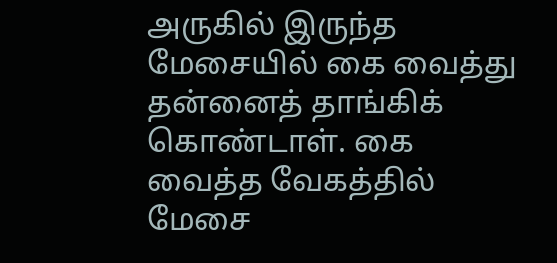அருகில் இருந்த மேசையில் கை வைத்து தன்னைத் தாங்கிக் கொண்டாள். கை வைத்த வேகத்தில் மேசை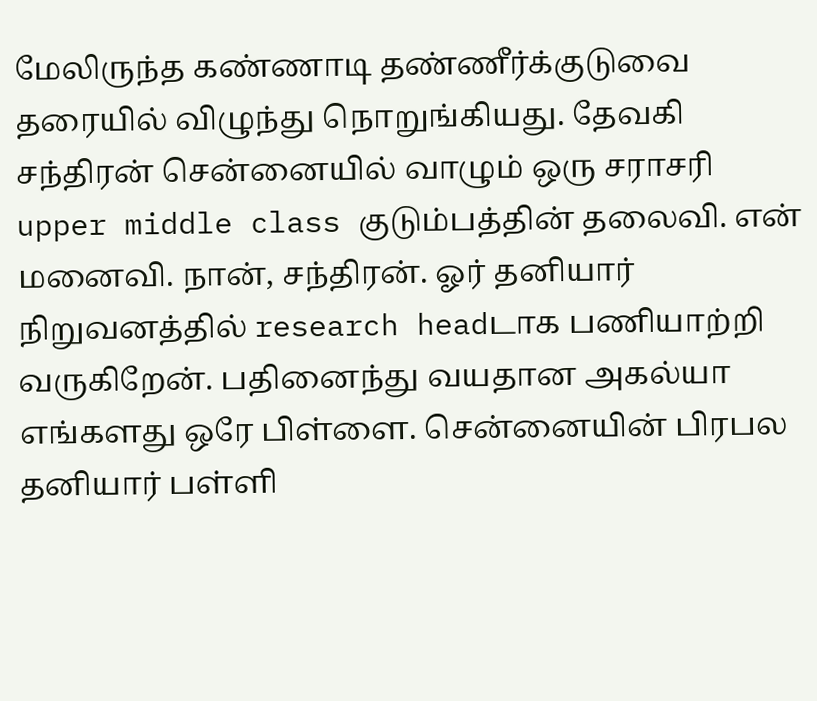மேலிருந்த கண்ணாடி தண்ணீர்க்குடுவை தரையில் விழுந்து நொறுங்கியது. தேவகி சந்திரன் சென்னையில் வாழும் ஒரு சராசரி upper middle class குடும்பத்தின் தலைவி. என் மனைவி. நான், சந்திரன். ஓர் தனியார் நிறுவனத்தில் research headடாக பணியாற்றி வருகிறேன். பதினைந்து வயதான அகல்யா எங்களது ஒரே பிள்ளை. சென்னையின் பிரபல தனியார் பள்ளி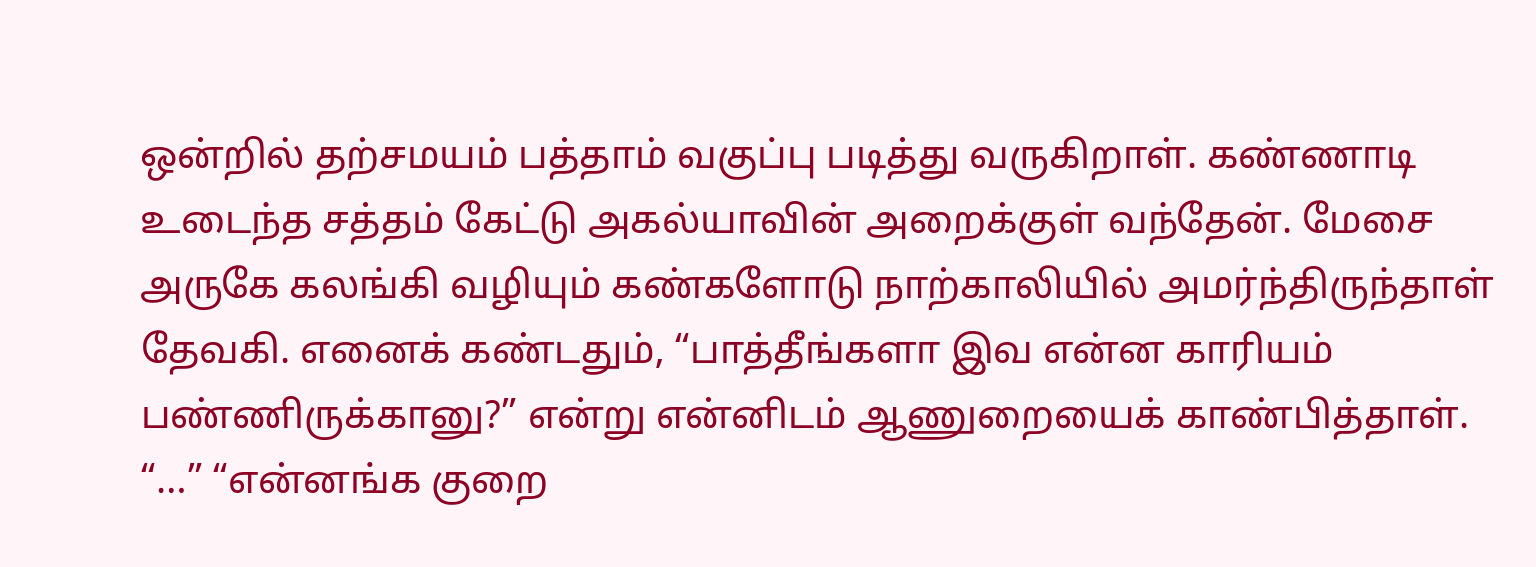ஒன்றில் தற்சமயம் பத்தாம் வகுப்பு படித்து வருகிறாள். கண்ணாடி உடைந்த சத்தம் கேட்டு அகல்யாவின் அறைக்குள் வந்தேன். மேசை அருகே கலங்கி வழியும் கண்களோடு நாற்காலியில் அமர்ந்திருந்தாள் தேவகி. எனைக் கண்டதும், “பாத்தீங்களா இவ என்ன காரியம் பண்ணிருக்கானு?” என்று என்னிடம் ஆணுறையைக் காண்பித்தாள். “…” “என்னங்க குறை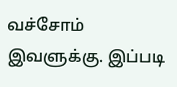வச்சோம் இவளுக்கு. இப்படி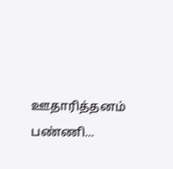ஊதாரித்தனம் பண்ணி...